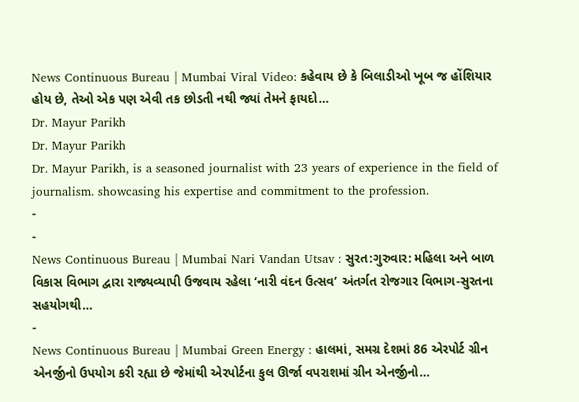News Continuous Bureau | Mumbai Viral Video: કહેવાય છે કે બિલાડીઓ ખૂબ જ હોંશિયાર હોય છે, તેઓ એક પણ એવી તક છોડતી નથી જ્યાં તેમને ફાયદો…
Dr. Mayur Parikh
Dr. Mayur Parikh
Dr. Mayur Parikh, is a seasoned journalist with 23 years of experience in the field of journalism. showcasing his expertise and commitment to the profession.
-
-
News Continuous Bureau | Mumbai Nari Vandan Utsav : સુરત:ગુરુવાર: મહિલા અને બાળ વિકાસ વિભાગ દ્વારા રાજ્યવ્યાપી ઉજવાય રહેલા ‘નારી વંદન ઉત્સવ’ અંતર્ગત રોજગાર વિભાગ-સુરતના સહયોગથી…
-
News Continuous Bureau | Mumbai Green Energy : હાલમાં, સમગ્ર દેશમાં 86 એરપોર્ટ ગ્રીન એનર્જીનો ઉપયોગ કરી રહ્યા છે જેમાંથી એરપોર્ટના કુલ ઊર્જા વપરાશમાં ગ્રીન એનર્જીનો…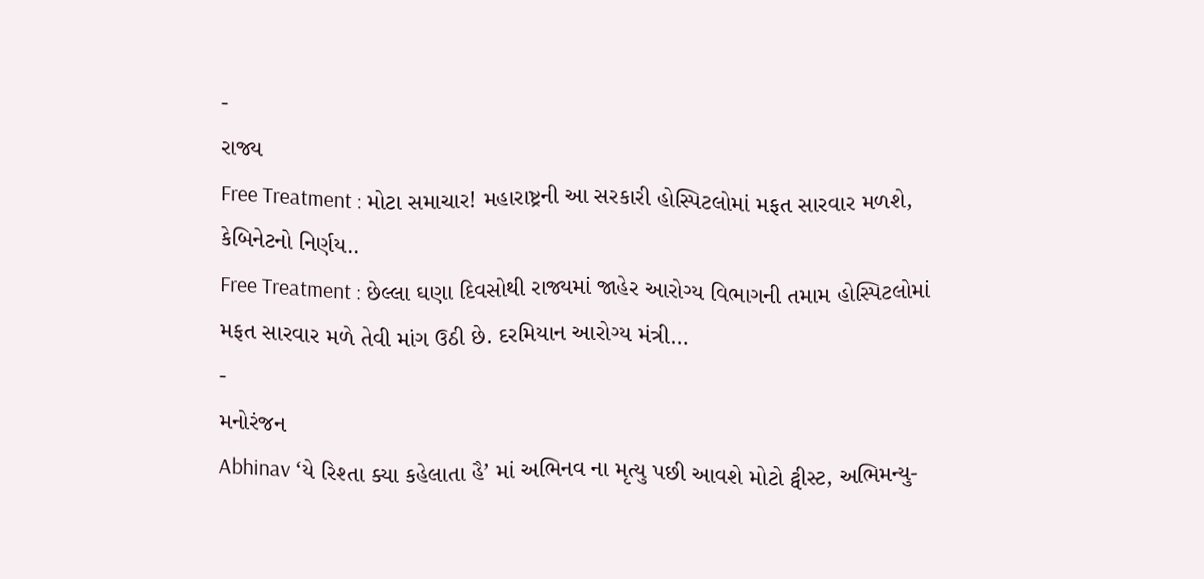-
રાજ્ય
Free Treatment : મોટા સમાચાર! મહારાષ્ટ્રની આ સરકારી હોસ્પિટલોમાં મફત સારવાર મળશે, કેબિનેટનો નિર્ણય..
Free Treatment : છેલ્લા ઘણા દિવસોથી રાજ્યમાં જાહેર આરોગ્ય વિભાગની તમામ હોસ્પિટલોમાં મફત સારવાર મળે તેવી માંગ ઉઠી છે. દરમિયાન આરોગ્ય મંત્રી…
-
મનોરંજન
Abhinav ‘યે રિશ્તા ક્યા કહેલાતા હૈ’ માં અભિનવ ના મૃત્યુ પછી આવશે મોટો ટ્વીસ્ટ, અભિમન્યુ-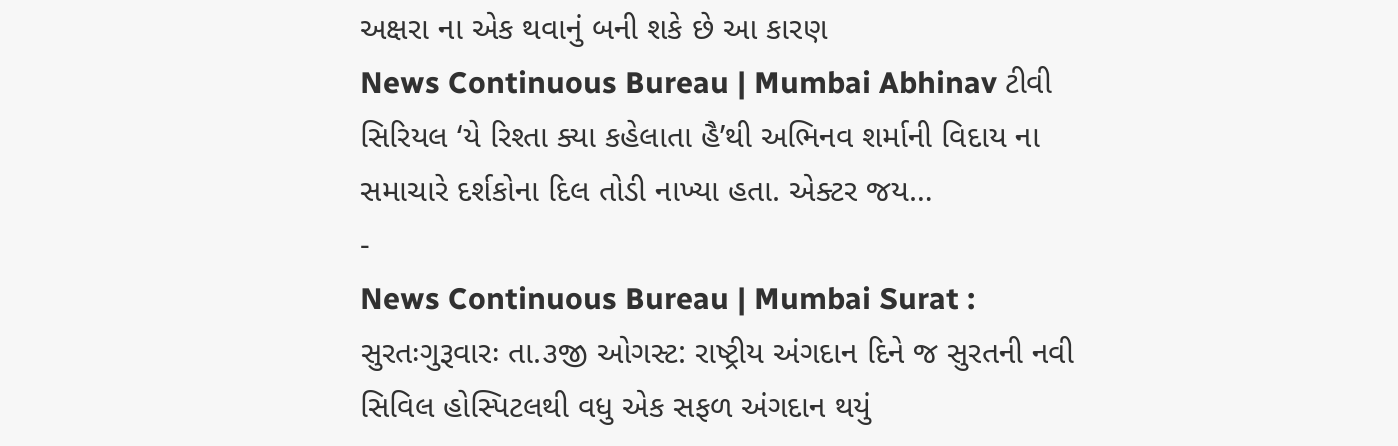અક્ષરા ના એક થવાનું બની શકે છે આ કારણ
News Continuous Bureau | Mumbai Abhinav ટીવી સિરિયલ ‘યે રિશ્તા ક્યા કહેલાતા હૈ’થી અભિનવ શર્માની વિદાય ના સમાચારે દર્શકોના દિલ તોડી નાખ્યા હતા. એક્ટર જય…
-
News Continuous Bureau | Mumbai Surat : સુરતઃગુરૂવારઃ તા.૩જી ઓગસ્ટ: રાષ્ટ્રીય અંગદાન દિને જ સુરતની નવી સિવિલ હોસ્પિટલથી વધુ એક સફળ અંગદાન થયું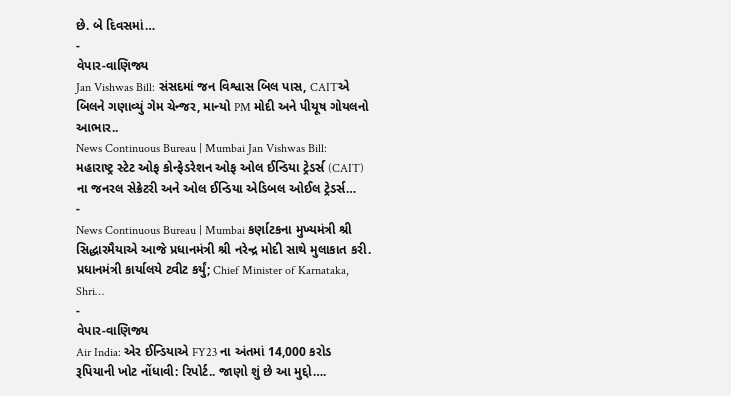છે. બે દિવસમાં…
-
વેપાર-વાણિજ્ય
Jan Vishwas Bill: સંસદમાં જન વિશ્વાસ બિલ પાસ, CAITએ બિલને ગણાવ્યું ગેમ ચેન્જર, માન્યો PM મોદી અને પીયૂષ ગોયલનો આભાર..
News Continuous Bureau | Mumbai Jan Vishwas Bill: મહારાષ્ટ્ર સ્ટેટ ઓફ કોન્ફેડરેશન ઓફ ઓલ ઈન્ડિયા ટ્રેડર્સ (CAIT) ના જનરલ સેક્રેટરી અને ઓલ ઈન્ડિયા એડિબલ ઓઈલ ટ્રેડર્સ…
-
News Continuous Bureau | Mumbai કર્ણાટકના મુખ્યમંત્રી શ્રી સિદ્ધારમૈયાએ આજે પ્રધાનમંત્રી શ્રી નરેન્દ્ર મોદી સાથે મુલાકાત કરી. પ્રધાનમંત્રી કાર્યાલયે ટ્વીટ કર્યું; Chief Minister of Karnataka, Shri…
-
વેપાર-વાણિજ્ય
Air India: એર ઈન્ડિયાએ FY23 ના અંતમાં 14,000 કરોડ રૂપિયાની ખોટ નોંધાવી: રિપોર્ટ.. જાણો શું છે આ મુદ્દો….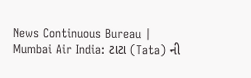News Continuous Bureau | Mumbai Air India: ટાટા (Tata) ની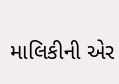માલિકીની એર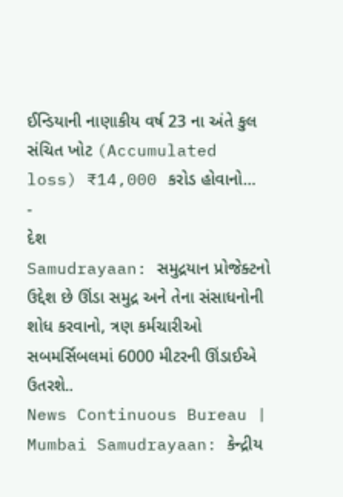ઈન્ડિયાની નાણાકીય વર્ષ 23 ના અંતે કુલ સંચિત ખોટ (Accumulated loss) ₹14,000 કરોડ હોવાનો…
-
દેશ
Samudrayaan: સમુદ્રયાન પ્રોજેક્ટનો ઉદ્દેશ છે ઊંડા સમુદ્ર અને તેના સંસાધનોની શોધ કરવાનો, ત્રણ કર્મચારીઓ સબમર્સિબલમાં 6000 મીટરની ઊંડાઈએ ઉતરશે..
News Continuous Bureau | Mumbai Samudrayaan: કેન્દ્રીય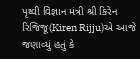પૃથ્વી વિજ્ઞાન મંત્રી શ્રી કિરેન રિજિજૂ(Kiren Rijju)એ આજે જણાવ્યું હતું કે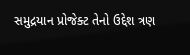સમુદ્રયાન પ્રોજેક્ટ તેનો ઉદ્દેશ ત્રણ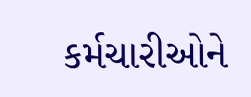કર્મચારીઓને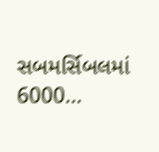સબમર્સિબલમાં 6000…